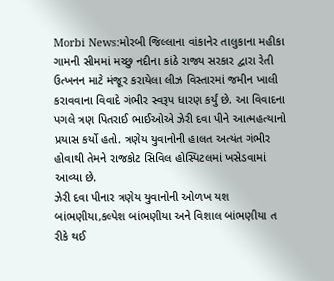Morbi News:મોરબી જિલ્લાના વાંકાનેર તાલુકાના મહીકા ગામની સીમમાં મચ્છુ નદીના કાંઠે રાજ્ય સરકાર દ્વારા રેતી ઉત્ખનન માટે મંજૂર કરાયેલા લીઝ વિસ્તારમાં જમીન ખાલી કરાવવાના વિવાદે ગંભીર સ્વરૂપ ધારણ કર્યું છે. આ વિવાદના પગલે ત્રણ પિતરાઈ ભાઈઓએ ઝેરી દવા પીને આત્મહત્યાનો પ્રયાસ કર્યો હતો. ત્રણેય યુવાનોની હાલત અત્યંત ગંભીર હોવાથી તેમને રાજકોટ સિવિલ હોસ્પિટલમાં ખસેડવામાં આવ્યા છે.
ઝેરી દવા પીનાર ત્રણેય યુવાનોની ઓળખ યશ બાંભણીયા,કલ્પેશ બાંભણીયા અને વિશાલ બાંભણીયા ત રીકે થઈ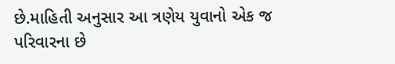છે.માહિતી અનુસાર આ ત્રણેય યુવાનો એક જ પરિવારના છે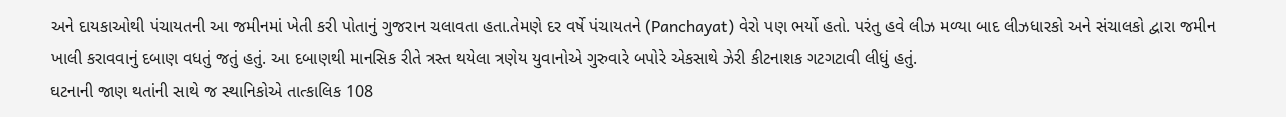અને દાયકાઓથી પંચાયતની આ જમીનમાં ખેતી કરી પોતાનું ગુજરાન ચલાવતા હતા.તેમણે દર વર્ષે પંચાયતને (Panchayat) વેરો પણ ભર્યો હતો. પરંતુ હવે લીઝ મળ્યા બાદ લીઝધારકો અને સંચાલકો દ્વારા જમીન ખાલી કરાવવાનું દબાણ વધતું જતું હતું. આ દબાણથી માનસિક રીતે ત્રસ્ત થયેલા ત્રણેય યુવાનોએ ગુરુવારે બપોરે એકસાથે ઝેરી કીટનાશક ગટગટાવી લીધું હતું.
ઘટનાની જાણ થતાંની સાથે જ સ્થાનિકોએ તાત્કાલિક 108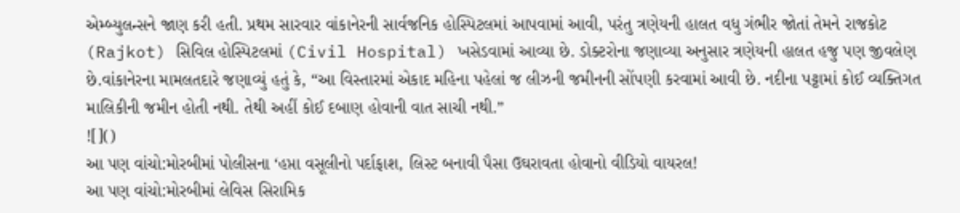એમ્બ્યુલન્સને જાણ કરી હતી. પ્રથમ સારવાર વાંકાનેરની સાર્વજનિક હોસ્પિટલમાં આપવામાં આવી, પરંતુ ત્રણેયની હાલત વધુ ગંભીર જોતાં તેમને રાજકોટ (Rajkot) સિવિલ હોસ્પિટલમાં (Civil Hospital) ખસેડવામાં આવ્યા છે. ડોક્ટરોના જણાવ્યા અનુસાર ત્રણેયની હાલત હજુ પણ જીવલેણ છે.વાંકાનેરના મામલતદારે જણાવ્યું હતું કે, “આ વિસ્તારમાં એકાદ મહિના પહેલાં જ લીઝની જમીનની સોંપણી કરવામાં આવી છે. નદીના પટ્ટામાં કોઈ વ્યક્તિગત માલિકીની જમીન હોતી નથી. તેથી અહીં કોઈ દબાણ હોવાની વાત સાચી નથી.”
![]()
આ પણ વાંચો:મોરબીમાં પોલીસના ‘હપ્તા વસૂલીનો પર્દાફાશ, લિસ્ટ બનાવી પૈસા ઉઘરાવતા હોવાનો વીડિયો વાયરલ!
આ પણ વાંચો:મોરબીમાં લેવિસ સિરામિક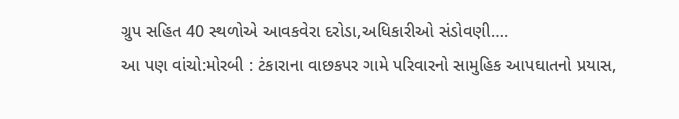ગ્રુપ સહિત 40 સ્થળોએ આવકવેરા દરોડા,અધિકારીઓ સંડોવણી….
આ પણ વાંચો:મોરબી : ટંકારાના વાછકપર ગામે પરિવારનો સામુહિક આપઘાતનો પ્રયાસ,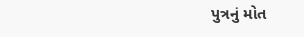પુત્રનું મોત